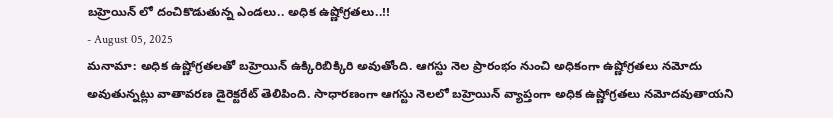బహ్రెయిన్ లో దంచికొడుతున్న ఎండలు.. అధిక ఉష్ణోగ్రతలు..!!
- August 05, 2025
మనామా: అధిక ఉష్ణోగ్రతలతో బహ్రెయిన్ ఉక్కిరిబిక్కిరి అవుతోంది. ఆగస్టు నెల ప్రారంభం నుంచి అధికంగా ఉష్ణోగ్రతలు నమోదు అవుతున్నట్లు వాతావరణ డైరెక్టరేట్ తెలిపింది. సాధారణంగా ఆగస్టు నెలలో బహ్రెయిన్ వ్యాప్తంగా అధిక ఉష్ణోగ్రతలు నమోదవుతాయని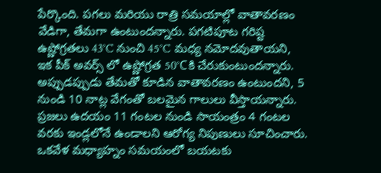పేర్కొంది. పగలు మరియు రాత్రి సమయాల్లో వాతావరణం వేడిగా, తేమగా ఉంటుందన్నారు. పగటిపూట గరిష్ట ఉష్ణోగ్రతలు 43°C నుంచి 45°C మధ్య నమోదవుతాయని, ఇక పీక్ అవర్స్ లో ఉష్ణోగ్రత 50°Cకి చేరుకుంటుందన్నారు.
అప్పుడప్పుడు తేమతో కూడిన వాతావరణం ఉంటుందని, 5 నుండి 10 నాట్ల వేగంతో బలమైన గాలులు వీస్తాయన్నారు. ప్రజలు ఉదయం 11 గంటల నుండి సాయంత్రం 4 గంటల వరకు ఇండ్లలోనే ఉండాలని ఆరోగ్య నిపుణులు సూచించారు. ఒకవేళ మధ్యాహ్నం సమయంలో బయటకు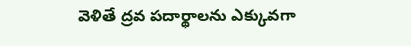వెళితే ద్రవ పదార్థాలను ఎక్కువగా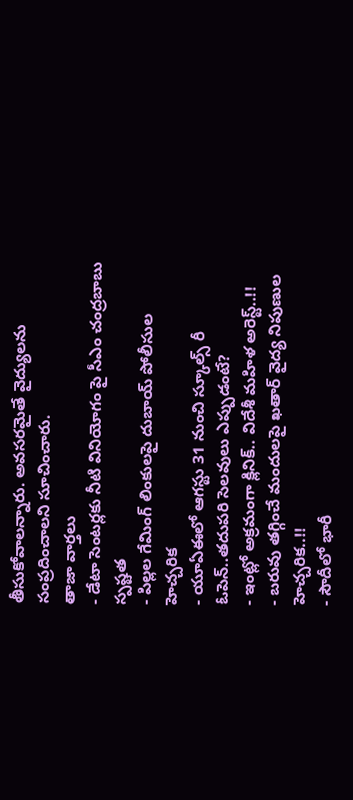తీసుకోవాలన్నారు. అవసరమైతే వైద్యులను సంప్రదించాలని సూచించారు.
తాజా వార్తలు
- డేటా సెంటర్లకు నీటి వినియోగం పై సీఎం చంద్రబాబు స్పష్టత
- పిల్లల గేమింగ్ లింకులపై దుబాయ్ పోలీసుల హెచ్చరిక
- యూఏఈలో ఆగస్టు 31 నుంచి స్కూల్స్ రీ ఓపెన్..తదుపరి సెలవులు ఎప్పుడంటే?
- ఇంట్లో అక్రమంగా క్లినిక్.. విదేశీ మహిళ అరెస్ట్..!!
- బరువు తగ్గించే మందులపై ఖతార్ వైద్య నిపుణుల హెచ్చరిక..!!
- సౌదీలో భారీ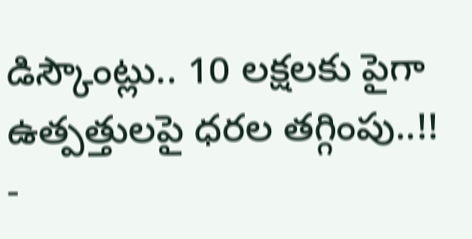డిస్కౌంట్లు.. 10 లక్షలకు పైగా ఉత్పత్తులపై ధరల తగ్గింపు..!!
-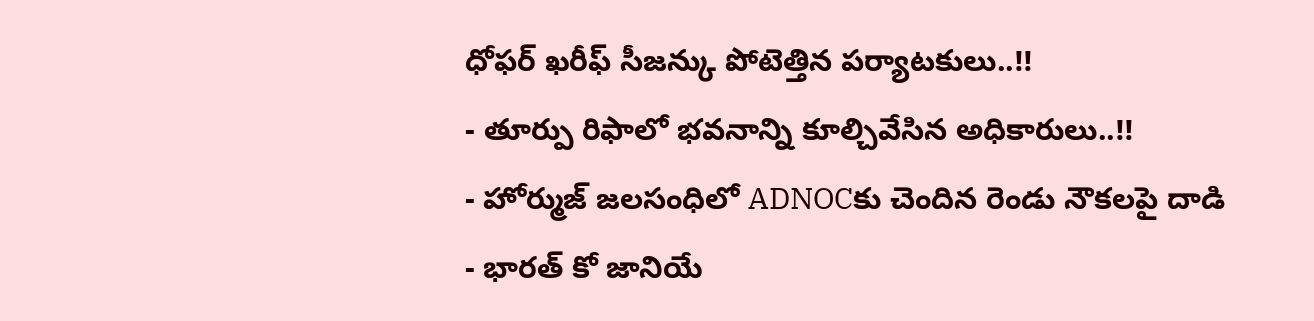ధోఫర్ ఖరీఫ్ సీజన్కు పోటెత్తిన పర్యాటకులు..!!
- తూర్పు రిఫాలో భవనాన్ని కూల్చివేసిన అధికారులు..!!
- హోర్ముజ్ జలసంధిలో ADNOCకు చెందిన రెండు నౌకలపై దాడి
- భారత్ కో జానియే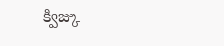క్విజ్కు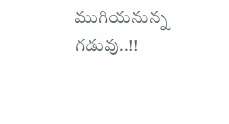ముగియనున్న గడువు..!!